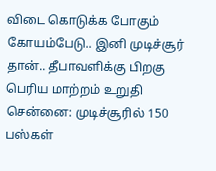விடை கொடுக்க போகும் கோயம்பேடு.. இனி முடிச்சூர் தான்.. தீபாவளிக்கு பிறகு பெரிய மாற்றம் உறுதி
சென்னை: முடிச்சூரில் 150 பஸ்கள்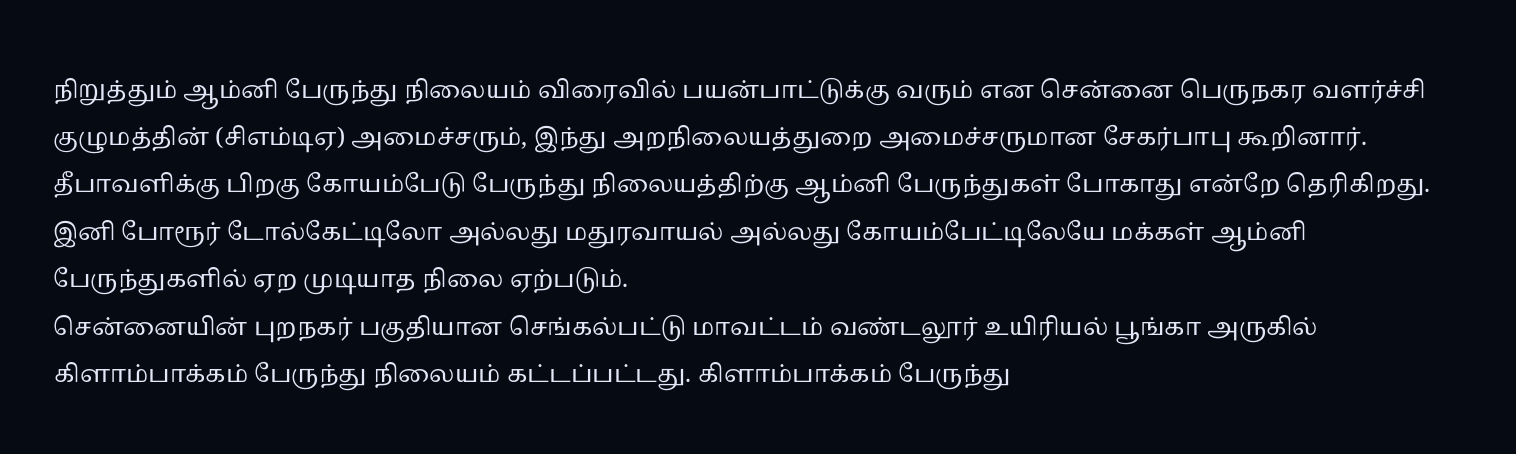நிறுத்தும் ஆம்னி பேருந்து நிலையம் விரைவில் பயன்பாட்டுக்கு வரும் என சென்னை பெருநகர வளர்ச்சி குழுமத்தின் (சிஎம்டிஏ) அமைச்சரும், இந்து அறநிலையத்துறை அமைச்சருமான சேகர்பாபு கூறினார். தீபாவளிக்கு பிறகு கோயம்பேடு பேருந்து நிலையத்திற்கு ஆம்னி பேருந்துகள் போகாது என்றே தெரிகிறது. இனி போரூர் டோல்கேட்டிலோ அல்லது மதுரவாயல் அல்லது கோயம்பேட்டிலேயே மக்கள் ஆம்னி பேருந்துகளில் ஏற முடியாத நிலை ஏற்படும்.
சென்னையின் புறநகர் பகுதியான செங்கல்பட்டு மாவட்டம் வண்டலூர் உயிரியல் பூங்கா அருகில் கிளாம்பாக்கம் பேருந்து நிலையம் கட்டப்பட்டது. கிளாம்பாக்கம் பேருந்து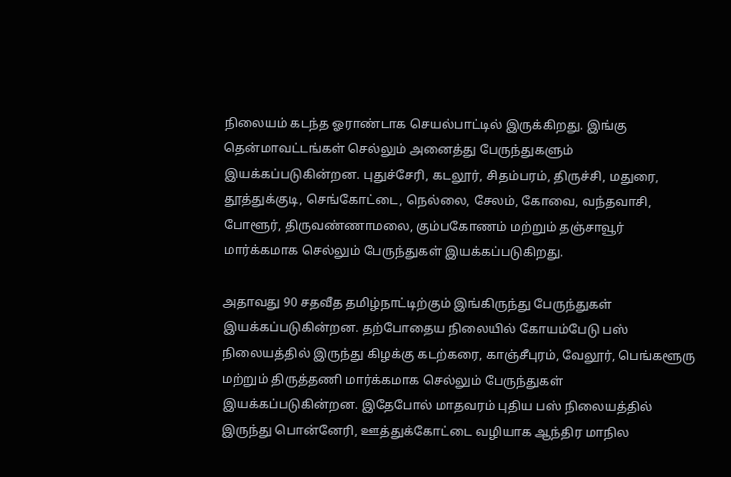நிலையம் கடந்த ஓராண்டாக செயல்பாட்டில் இருக்கிறது. இங்கு தென்மாவட்டங்கள் செல்லும் அனைத்து பேருந்துகளும் இயக்கப்படுகின்றன. புதுச்சேரி, கடலூர், சிதம்பரம், திருச்சி, மதுரை, தூத்துக்குடி, செங்கோட்டை, நெல்லை, சேலம், கோவை, வந்தவாசி, போளூர், திருவண்ணாமலை, கும்பகோணம் மற்றும் தஞ்சாவூர் மார்க்கமாக செல்லும் பேருந்துகள் இயக்கப்படுகிறது.

அதாவது 90 சதவீத தமிழ்நாட்டிற்கும் இங்கிருந்து பேருந்துகள் இயக்கப்படுகின்றன. தற்போதைய நிலையில் கோயம்பேடு பஸ் நிலையத்தில் இருந்து கிழக்கு கடற்கரை, காஞ்சீபுரம், வேலூர், பெங்களூரு மற்றும் திருத்தணி மார்க்கமாக செல்லும் பேருந்துகள் இயக்கப்படுகின்றன. இதேபோல் மாதவரம் புதிய பஸ் நிலையத்தில் இருந்து பொன்னேரி, ஊத்துக்கோட்டை வழியாக ஆந்திர மாநில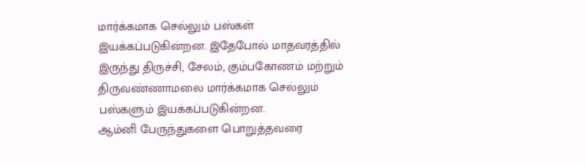மார்க்கமாக செல்லும் பஸ்கள் இயக்கப்படுகின்றன. இதேபோல் மாதவரத்தில் இருந்து திருச்சி, சேலம், கும்பகோணம் மற்றும் திருவண்ணாமலை மார்க்கமாக செல்லும் பஸ்களும் இயக்கப்படுகின்றன.
ஆம்னி பேருந்துகளை பொறுத்தவரை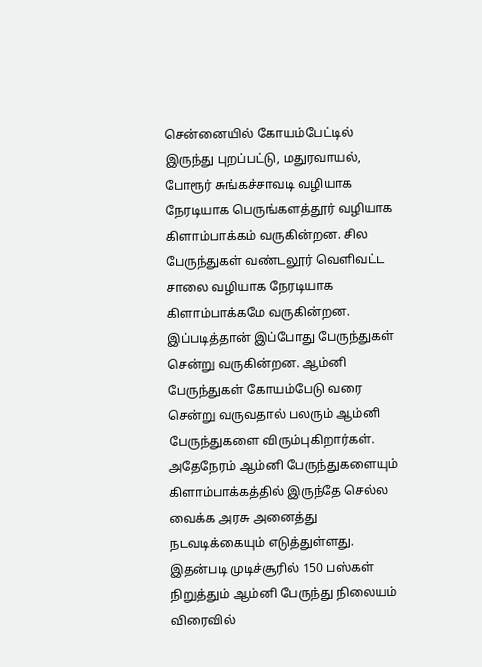சென்னையில் கோயம்பேட்டில் இருந்து புறப்பட்டு, மதுரவாயல், போரூர் சுங்கச்சாவடி வழியாக நேரடியாக பெருங்களத்தூர் வழியாக கிளாம்பாக்கம் வருகின்றன. சில பேருந்துகள் வண்டலூர் வெளிவட்ட சாலை வழியாக நேரடியாக கிளாம்பாக்கமே வருகின்றன. இப்படித்தான் இப்போது பேருந்துகள் சென்று வருகின்றன. ஆம்னி பேருந்துகள் கோயம்பேடு வரை சென்று வருவதால் பலரும் ஆம்னி பேருந்துகளை விரும்புகிறார்கள். அதேநேரம் ஆம்னி பேருந்துகளையும் கிளாம்பாக்கத்தில் இருந்தே செல்ல வைக்க அரசு அனைத்து நடவடிக்கையும் எடுத்துள்ளது. இதன்படி முடிச்சூரில் 150 பஸ்கள் நிறுத்தும் ஆம்னி பேருந்து நிலையம் விரைவில்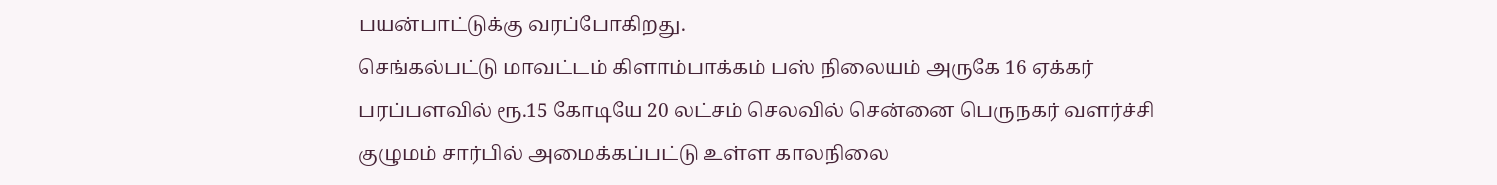பயன்பாட்டுக்கு வரப்போகிறது.
செங்கல்பட்டு மாவட்டம் கிளாம்பாக்கம் பஸ் நிலையம் அருகே 16 ஏக்கர் பரப்பளவில் ரூ.15 கோடியே 20 லட்சம் செலவில் சென்னை பெருநகர் வளர்ச்சி குழுமம் சார்பில் அமைக்கப்பட்டு உள்ள காலநிலை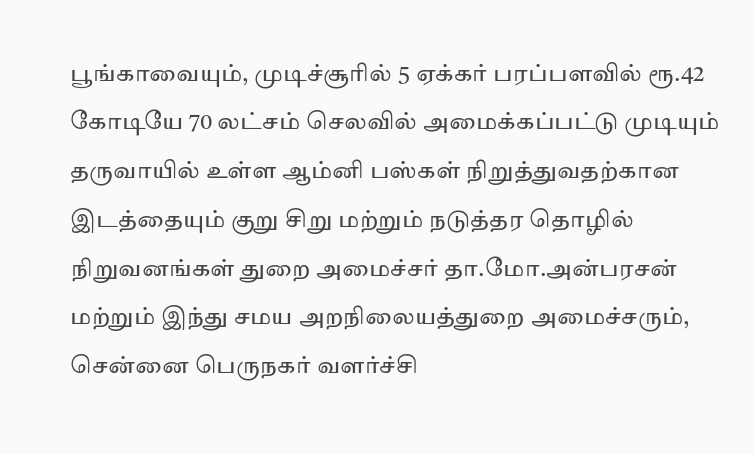பூங்காவையும், முடிச்சூரில் 5 ஏக்கர் பரப்பளவில் ரூ.42 கோடியே 70 லட்சம் செலவில் அமைக்கப்பட்டு முடியும் தருவாயில் உள்ள ஆம்னி பஸ்கள் நிறுத்துவதற்கான இடத்தையும் குறு சிறு மற்றும் நடுத்தர தொழில் நிறுவனங்கள் துறை அமைச்சர் தா.மோ.அன்பரசன் மற்றும் இந்து சமய அறநிலையத்துறை அமைச்சரும், சென்னை பெருநகர் வளர்ச்சி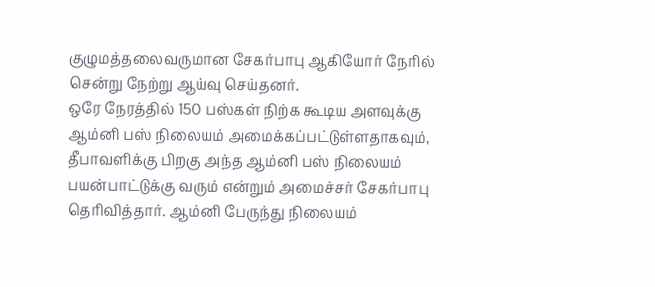குழுமத்தலைவருமான சேகர்பாபு ஆகியோர் நேரில் சென்று நேற்று ஆய்வு செய்தனர்.
ஒரே நேரத்தில் 150 பஸ்கள் நிற்க கூடிய அளவுக்கு ஆம்னி பஸ் நிலையம் அமைக்கப்பட்டுள்ளதாகவும், தீபாவளிக்கு பிறகு அந்த ஆம்னி பஸ் நிலையம் பயன்பாட்டுக்கு வரும் என்றும் அமைச்சர் சேகர்பாபு தெரிவித்தார். ஆம்னி பேருந்து நிலையம்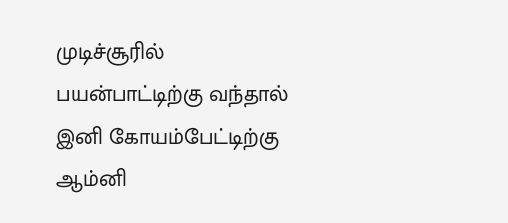முடிச்சூரில் பயன்பாட்டிற்கு வந்தால் இனி கோயம்பேட்டிற்கு ஆம்னி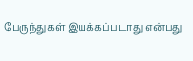பேருந்துகள் இயக்கப்படாது என்பது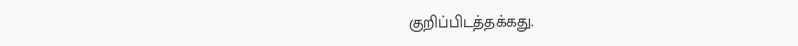குறிப்பிடத்தக்கது.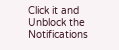Click it and Unblock the Notifications